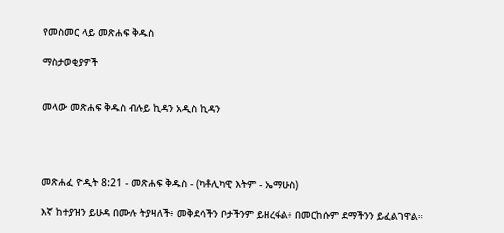የመስመር ላይ መጽሐፍ ቅዱስ

ማስታወቂያዎች


መላው መጽሐፍ ቅዱስ ብሉይ ኪዳን አዲስ ኪዳን




መጽሐፈ ዮዲት 8:21 - መጽሐፍ ቅዱስ - (ካቶሊካዊ እትም - ኤማሁስ)

እኛ ከተያዝን ይሁዳ በሙሉ ትያዛለች፥ መቅደሳችን ቦታችንም ይዘረፋል፥ በመርከሱም ደማችንን ይፈልገዋል።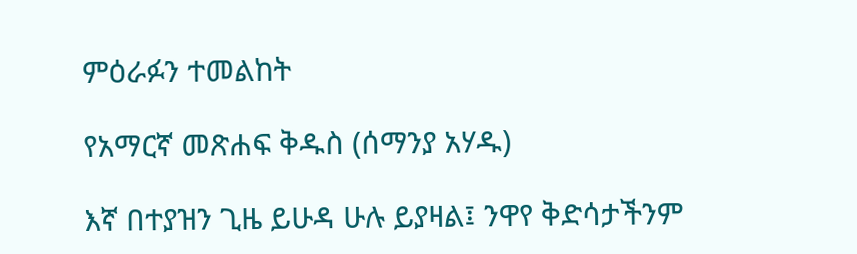ምዕራፉን ተመልከት

የአማርኛ መጽሐፍ ቅዱስ (ሰማንያ አሃዱ)

እኛ በተያዝን ጊዜ ይሁዳ ሁሉ ይያዛል፤ ንዋየ ቅድሳታችንም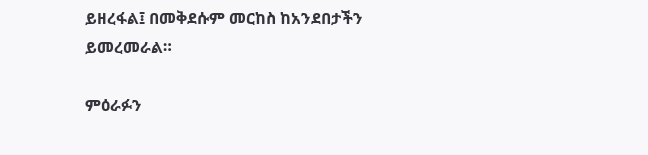ይዘረፋል፤ በመቅደሱም መርከስ ከአንደበታችን ይመረመራል።

ምዕራፉን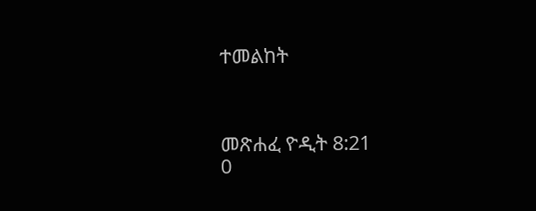ተመልከት



መጽሐፈ ዮዲት 8:21
0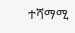ተሻማሚ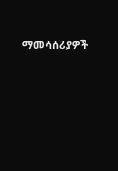ማመሳሰሪያዎች